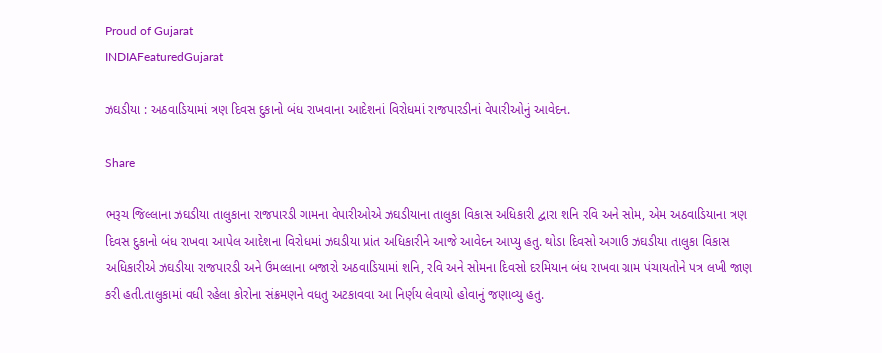Proud of Gujarat
INDIAFeaturedGujarat

ઝઘડીયા : અઠવાડિયામાં ત્રણ દિવસ દુકાનો બંધ રાખવાના આદેશનાં વિરોધમાં રાજપારડીનાં વેપારીઓનું આવેદન.

Share

ભરૂચ જિલ્લાના ઝઘડીયા તાલુકાના રાજપારડી ગામના વેપારીઓએ ઝઘડીયાના તાલુકા વિકાસ અધિકારી દ્વારા શનિ રવિ અને સોમ, એમ અઠવાડિયાના ત્રણ દિવસ દુકાનો બંધ રાખવા આપેલ આદેશના વિરોધમાં ઝઘડીયા પ્રાંત અધિકારીને આજે આવેદન આપ્યુ હતુ. થોડા દિવસો અગાઉ ઝઘડીયા તાલુકા વિકાસ અધિકારીએ ઝઘડીયા રાજપારડી અને ઉમલ્લાના બજારો અઠવાડિયામાં શનિ, રવિ અને સોમના દિવસો દરમિયાન બંધ રાખવા ગ્રામ પંચાયતોને પત્ર લખી જાણ કરી હતી.તાલુકામાં વધી રહેલા કોરોના સંક્રમણને વધતુ અટકાવવા આ નિર્ણય લેવાયો હોવાનું જણાવ્યુ હતુ.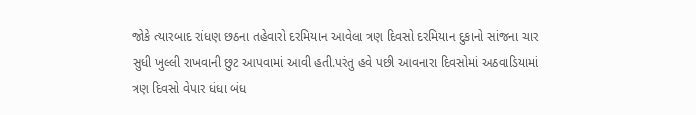જોકે ત્યારબાદ રાંધણ છઠના તહેવારો દરમિયાન આવેલા ત્રણ દિવસો દરમિયાન દુકાનો સાંજના ચાર સુધી ખુલ્લી રાખવાની છુટ આપવામાં આવી હતી.પરંતુ હવે પછી આવનારા દિવસોમાં અઠવાડિયામાં ત્રણ દિવસો વેપાર ધંધા બંધ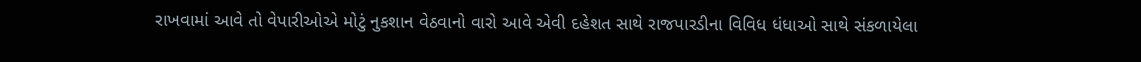રાખવામાં આવે તો વેપારીઓએ મોટું નુકશાન વેઠવાનો વારો આવે એવી દહેશત સાથે રાજપારડીના વિવિધ ધંધાઓ સાથે સંકળાયેલા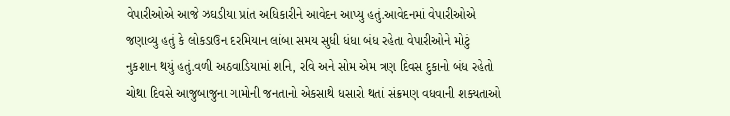વેપારીઓએ આજે ઝઘડીયા પ્રાંત અધિકારીને આવેદન આપ્યુ હતું.આવેદનમાં વેપારીઓએ જણાવ્યુ હતું કે લોકડાઉન દરમિયાન લાંબા સમય સુધી ધંધા બંધ રહેતા વેપારીઓને મોટું નુકશાન થયું હતું.વળી અઠવાડિયામાં શનિ, રવિ અને સોમ એમ ત્રણ દિવસ દુકાનો બંધ રહેતો ચોથા દિવસે આજુબાજુના ગામોની જનતાનો એકસાથે ધસારો થતાં સંક્રમણ વધવાની શક્યતાઓ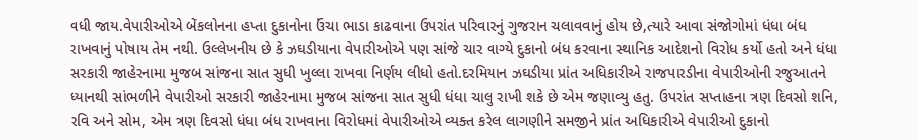વધી જાય.વેપારીઓએ બેંકલોનના હપ્તા દુકાનોના ઉંચા ભાડા કાઢવાના ઉપરાંત પરિવારનું ગુજરાન ચલાવવાનું હોય છે,ત્યારે આવા સંજોગોમાં ધંધા બંધ રાખવાનું પોષાય તેમ નથી. ઉલ્લેખનીય છે કે ઝઘડીયાના વેપારીઓએ પણ સાંજે ચાર વાગ્યે દુકાનો બંધ કરવાના સ્થાનિક આદેશનો વિરોધ કર્યો હતો અને ધંધા સરકારી જાહેરનામા મુજબ સાંજના સાત સુધી ખુલ્લા રાખવા નિર્ણય લીધો હતો.દરમિયાન ઝઘડીયા પ્રાંત અધિકારીએ રાજપારડીના વેપારીઓની રજુઆતને ધ્યાનથી સાંભળીને વેપારીઓ સરકારી જાહેરનામા મુજબ સાંજના સાત સુધી ધંધા ચાલુ રાખી શકે છે એમ જણાવ્યુ હતુ. ઉપરાંત સપ્તાહના ત્રણ દિવસો શનિ, રવિ અને સોમ, એમ ત્રણ દિવસો ધંધા બંધ રાખવાના વિરોધમાં વેપારીઓએ વ્યક્ત કરેલ લાગણીને સમજીને પ્રાંત અધિકારીએ વેપારીઓ દુકાનો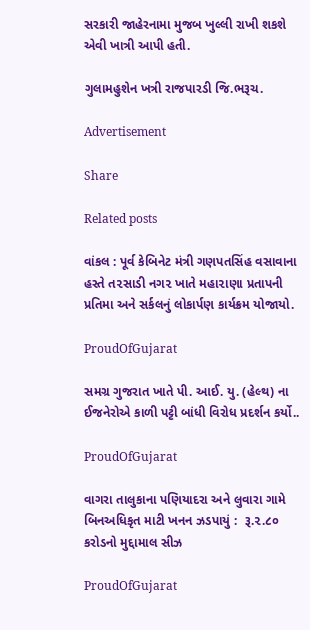સરકારી જાહેરનામા મુજબ ખુલ્લી રાખી શકશે એવી ખાત્રી આપી હતી.

ગુલામહુશેન ખત્રી રાજપારડી જિ.ભરૂચ.

Advertisement

Share

Related posts

વાંકલ : પૂર્વ કેબિનેટ મંત્રી ગણપતસિંહ વસાવાના હસ્તે ત૨સાડી નગ૨ ખાતે મહા૨ાણા પ્રતાપની પ્રતિમા અને સર્કલનું લોકાર્પણ કાર્યક્રમ યોજાયો.

ProudOfGujarat

સમગ્ર ગુજરાત ખાતે પી. આઈ. યુ. (હેલ્થ) ના ઈજનેરોએ કાળી પટ્ટી બાંધી વિરોધ પ્રદર્શન કર્યો..

ProudOfGujarat

વાગરા તાલુકાના પણિયાદરા અને લુવારા ગામે બિનઅધિકૃત માટી ખનન ઝડપાયું :  રૂ.૨.૮૦ કરોડનો મુદ્દામાલ સીઝ

ProudOfGujarat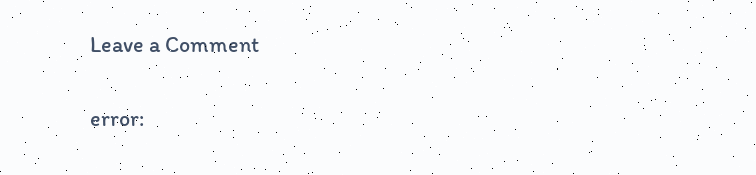Leave a Comment

error: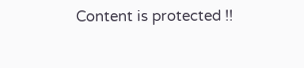Content is protected !!